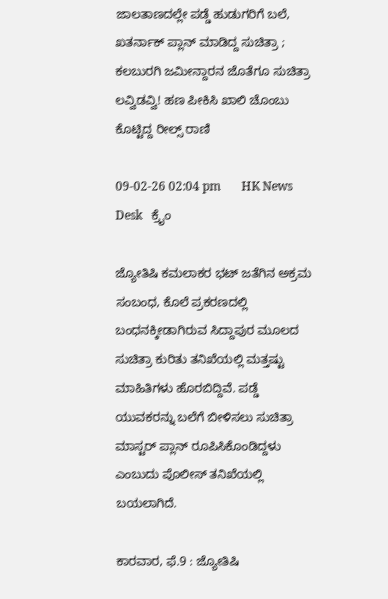ಜಾಲತಾಣದಲ್ಲೇ ಪಡ್ಡೆ ಹುಡುಗರಿಗೆ ಬಲೆ, ಖತರ್ನಾಕ್‌ ಪ್ಲಾನ್‌ ಮಾಡಿದ್ದ ಸುಚಿತ್ರಾ ; ಕಲಬುರಗಿ ಜಮೀನ್ದಾರನ ಜೊತೆಗೂ ಸುಚಿತ್ರಾ ಲವ್ವಿಡವ್ವಿ! ಹಣ ಪೀಕಿಸಿ ಖಾಲಿ ಚೊಂಬು ಕೊಟ್ಟಿದ್ದ ರೀಲ್ಸ್ ರಾಣಿ

09-02-26 02:04 pm       HK News Desk   ಕ್ರೈಂ

ಜ್ಯೋತಿಷಿ ಕಮಲಾಕರ ಭಟ್ ಜತೆಗಿನ ಅಕ್ರಮ ಸಂಬಂಧ, ಕೊಲೆ ಪ್ರಕರಣದಲ್ಲಿ ಬಂಧನಕ್ಕೀಡಾಗಿರುವ ಸಿದ್ದಾಪುರ ಮೂಲದ ಸುಚಿತ್ರಾ ಕುರಿತು ತನಿಖೆಯಲ್ಲಿ ಮತ್ತಷ್ಟು ಮಾಹಿತಿಗಳು ಹೊರಬಿದ್ದಿವೆ. ಪಡ್ಡೆ ಯುವಕರನ್ನು ಬಲೆಗೆ ಬೀಳಿಸಲು ಸುಚಿತ್ರಾ ಮಾಸ್ಟರ್ ಪ್ಲಾನ್ ರೂಪಿಸಿಕೊಂಡಿದ್ದಳು ಎಂಬುದು ಪೊಲೀಸ್ ತನಿಖೆಯಲ್ಲಿ ಬಯಲಾಗಿದೆ.

ಕಾರವಾರ, ಫೆ.9 : ಜ್ಯೋತಿಷಿ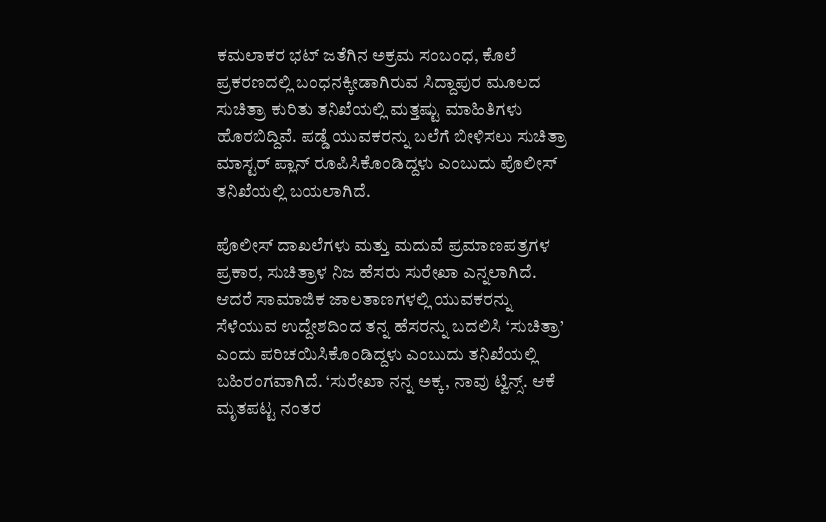ಕಮಲಾಕರ ಭಟ್ ಜತೆಗಿನ ಅಕ್ರಮ ಸಂಬಂಧ, ಕೊಲೆ ಪ್ರಕರಣದಲ್ಲಿ ಬಂಧನಕ್ಕೀಡಾಗಿರುವ ಸಿದ್ದಾಪುರ ಮೂಲದ ಸುಚಿತ್ರಾ ಕುರಿತು ತನಿಖೆಯಲ್ಲಿ ಮತ್ತಷ್ಟು ಮಾಹಿತಿಗಳು ಹೊರಬಿದ್ದಿವೆ. ಪಡ್ಡೆ ಯುವಕರನ್ನು ಬಲೆಗೆ ಬೀಳಿಸಲು ಸುಚಿತ್ರಾ ಮಾಸ್ಟರ್ ಪ್ಲಾನ್ ರೂಪಿಸಿಕೊಂಡಿದ್ದಳು ಎಂಬುದು ಪೊಲೀಸ್ ತನಿಖೆಯಲ್ಲಿ ಬಯಲಾಗಿದೆ.

ಪೊಲೀಸ್ ದಾಖಲೆಗಳು ಮತ್ತು ಮದುವೆ ಪ್ರಮಾಣಪತ್ರಗಳ ಪ್ರಕಾರ, ಸುಚಿತ್ರಾಳ ನಿಜ ಹೆಸರು ಸುರೇಖಾ ಎನ್ನಲಾಗಿದೆ. ಆದರೆ ಸಾಮಾಜಿಕ ಜಾಲತಾಣಗಳಲ್ಲಿ ಯುವಕರನ್ನು ಸೆಳೆಯುವ ಉದ್ದೇಶದಿಂದ ತನ್ನ ಹೆಸರನ್ನು ಬದಲಿಸಿ ‘ಸುಚಿತ್ರಾ’ ಎಂದು ಪರಿಚಯಿಸಿಕೊಂಡಿದ್ದಳು ಎಂಬುದು ತನಿಖೆಯಲ್ಲಿ ಬಹಿರಂಗವಾಗಿದೆ. ‘ಸುರೇಖಾ ನನ್ನ ಅಕ್ಕ, ನಾವು ಟ್ವಿನ್ಸ್. ಆಕೆ ಮೃತಪಟ್ಟ ನಂತರ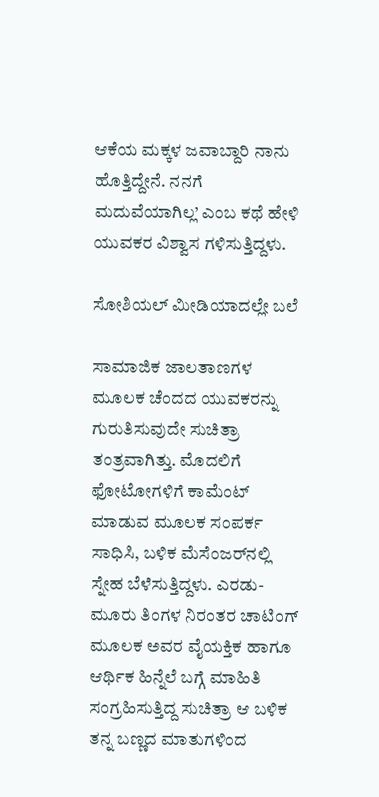ಆಕೆಯ ಮಕ್ಕಳ ಜವಾಬ್ದಾರಿ ನಾನು ಹೊತ್ತಿದ್ದೇನೆ. ನನಗೆ ಮದುವೆಯಾಗಿಲ್ಲ’ ಎಂಬ ಕಥೆ ಹೇಳಿ ಯುವಕರ ವಿಶ್ವಾಸ ಗಳಿಸುತ್ತಿದ್ದಳು.

ಸೋಶಿಯಲ್ ಮೀಡಿಯಾದಲ್ಲೇ ಬಲೆ

ಸಾಮಾಜಿಕ ಜಾಲತಾಣಗಳ ಮೂಲಕ ಚೆಂದದ ಯುವಕರನ್ನು ಗುರುತಿಸುವುದೇ ಸುಚಿತ್ರಾ ತಂತ್ರವಾಗಿತ್ತು. ಮೊದಲಿಗೆ ಫೋಟೋಗಳಿಗೆ ಕಾಮೆಂಟ್ ಮಾಡುವ ಮೂಲಕ ಸಂಪರ್ಕ ಸಾಧಿಸಿ, ಬಳಿಕ ಮೆಸೆಂಜರ್‌ನಲ್ಲಿ ಸ್ನೇಹ ಬೆಳೆಸುತ್ತಿದ್ದಳು. ಎರಡು- ಮೂರು ತಿಂಗಳ ನಿರಂತರ ಚಾಟಿಂಗ್ ಮೂಲಕ ಅವರ ವೈಯಕ್ತಿಕ ಹಾಗೂ ಆರ್ಥಿಕ ಹಿನ್ನೆಲೆ ಬಗ್ಗೆ ಮಾಹಿತಿ ಸಂಗ್ರಹಿಸುತ್ತಿದ್ದ ಸುಚಿತ್ರಾ ಆ ಬಳಿಕ ತನ್ನ ಬಣ್ಣದ ಮಾತುಗಳಿಂದ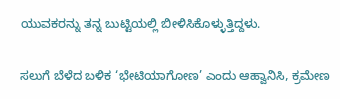ಯುವಕರನ್ನು ತನ್ನ ಬುಟ್ಟಿಯಲ್ಲಿ ಬೀಳಿಸಿಕೊಳ್ಳುತ್ತಿದ್ದಳು.

ಸಲುಗೆ ಬೆಳೆದ ಬಳಿಕ ‘ಭೇಟಿಯಾಗೋಣ’ ಎಂದು ಆಹ್ವಾನಿಸಿ, ಕ್ರಮೇಣ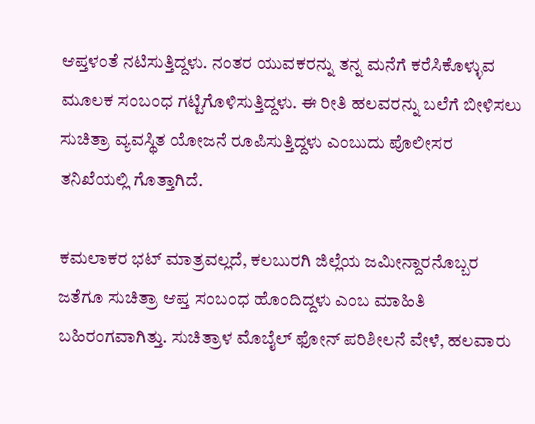ಆಪ್ತಳಂತೆ ನಟಿಸುತ್ತಿದ್ದಳು. ನಂತರ ಯುವಕರನ್ನು ತನ್ನ ಮನೆಗೆ ಕರೆಸಿಕೊಳ್ಳುವ ಮೂಲಕ ಸಂಬಂಧ ಗಟ್ಟಿಗೊಳಿಸುತ್ತಿದ್ದಳು. ಈ ರೀತಿ ಹಲವರನ್ನು ಬಲೆಗೆ ಬೀಳಿಸಲು ಸುಚಿತ್ರಾ ವ್ಯವಸ್ಥಿತ ಯೋಜನೆ ರೂಪಿಸುತ್ತಿದ್ದಳು ಎಂಬುದು ಪೊಲೀಸರ ತನಿಖೆಯಲ್ಲಿ ಗೊತ್ತಾಗಿದೆ.

ಕಮಲಾಕರ ಭಟ್ ಮಾತ್ರವಲ್ಲದೆ, ಕಲಬುರಗಿ ಜಿಲ್ಲೆಯ ಜಮೀನ್ದಾರನೊಬ್ಬರ ಜತೆಗೂ ಸುಚಿತ್ರಾ ಆಪ್ತ ಸಂಬಂಧ ಹೊಂದಿದ್ದಳು ಎಂಬ ಮಾಹಿತಿ ಬಹಿರಂಗವಾಗಿತ್ತು. ಸುಚಿತ್ರಾಳ ಮೊಬೈಲ್ ಫೋನ್ ಪರಿಶೀಲನೆ ವೇಳೆ, ಹಲವಾರು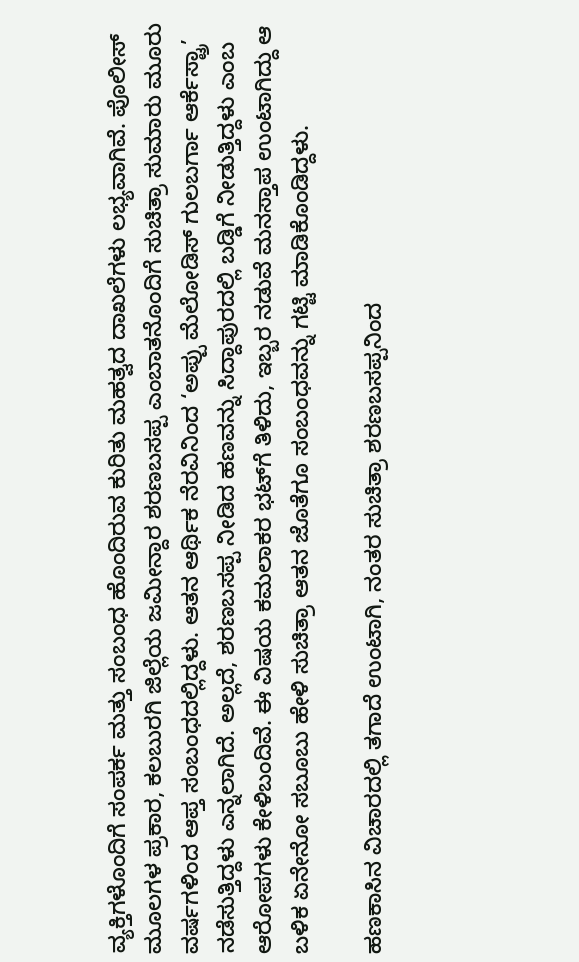ವ್ಯಕ್ತಿಗಳೊಂದಿಗೆ ಸಂಪರ್ಕ ಮತ್ತು ಸಂಬಂಧ ಹೊಂದಿರುವ ಕುರಿತು ಮಹತ್ವದ ದಾಖಲೆಗಳು ಲಭ್ಯವಾಗಿವೆ. ಪೊಲೀಸ್ ಮೂಲಗಳ ಪ್ರಕಾರ, ಕಲಬುರಗಿ ಜಿಲ್ಲೆಯ ಜಮೀನ್ದಾರ ಶರಣಬಸಪ್ಪ ಎಂಬಾತನೊಂದಿಗೆ ಸುಚಿತ್ರಾ ಸುಮಾರು ಮೂರು ವರ್ಷಗಳಿಂದ ಆಪ್ತ ಸಂಬಂಧದಲ್ಲಿದ್ದಳು. ಆತನ ಆರ್ಥಿಕ ನೆರವಿನಿಂದ ‘ಅಪ್ಪು ಮೆಲೋಡಿಸ್ ಗುಲಬರ್ಗಾ ಆರ್ಕೆಸ್ಟ್ರಾ’ ನಡೆಸುತ್ತಿದ್ದಳು ಎನ್ನಲಾಗಿದೆ. ಅಲ್ಲದೆ, ಶರಣಬಸಪ್ಪ ನೀಡಿದ ಹಣವನ್ನು ಸಿದ್ದಾಪುರದಲ್ಲಿ ಬಡ್ಡಿಗೆ ನೀಡುತ್ತಿದ್ದಳು ಎಂಬ ಆರೋಪಗಳು ಕೇಳಿಬಂದಿವೆ. ಈ ವಿಷಯ ಕಮಲಾಕರ ಭಟ್‌ಗೆ ತಿಳಿದು, ಇಬ್ಬರ ನಡುವೆ ಮನಸ್ತಾಪ ಉಂಟಾಗಿದ್ದು ಆ ಬಳಿಕ ಏನೇನೋ ಸಬೂಬು ಹೇಳಿ ಸುಚಿತ್ರಾ ಆತನ ಜೊತೆಗೂ ಸಂಬಂಧವನ್ನು ಗಟ್ಟಿ ಮಾಡಿಕೊಂಡಿದ್ದಳು.

ಹಣಕಾಸಿನ ವಿಚಾರದಲ್ಲಿ ತಗಾದೆ ಉಂಟಾಗಿ, ನಂತರ ಸುಚಿತ್ರಾ ಶರಣಬಸಪ್ಪನಿಂದ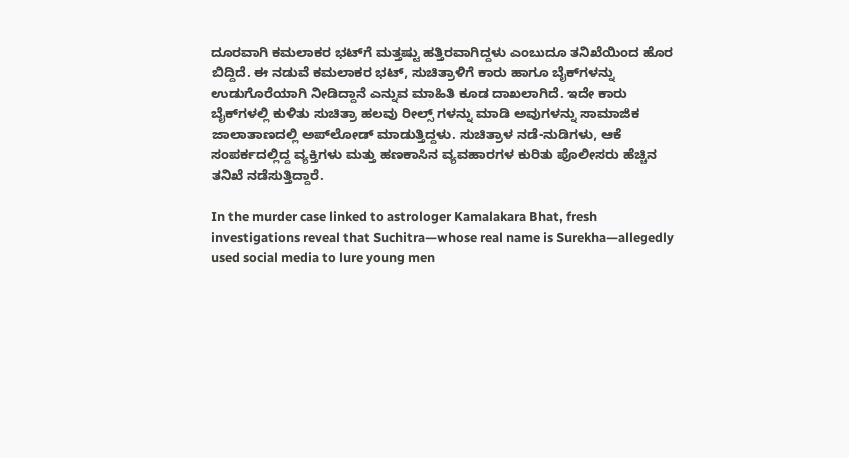ದೂರವಾಗಿ ಕಮಲಾಕರ ಭಟ್‌ಗೆ ಮತ್ತಷ್ಟು ಹತ್ತಿರವಾಗಿದ್ದಳು ಎಂಬುದೂ ತನಿಖೆಯಿಂದ ಹೊರ ಬಿದ್ದಿದೆ. ಈ ನಡುವೆ ಕಮಲಾಕರ ಭಟ್, ಸುಚಿತ್ರಾಳಿಗೆ ಕಾರು ಹಾಗೂ ಬೈಕ್‌ಗಳನ್ನು ಉಡುಗೊರೆಯಾಗಿ ನೀಡಿದ್ದಾನೆ ಎನ್ನುವ ಮಾಹಿತಿ ಕೂಡ ದಾಖಲಾಗಿದೆ. ಇದೇ ಕಾರು ಬೈಕ್‌ಗಳಲ್ಲಿ ಕುಳಿತು ಸುಚಿತ್ರಾ ಹಲವು ರೀಲ್ಸ್‌ ಗಳನ್ನು ಮಾಡಿ ಅವುಗಳನ್ನು ಸಾಮಾಜಿಕ ಜಾಲಾತಾಣದಲ್ಲಿ ಅಪ್‌ಲೋಡ್‌ ಮಾಡುತ್ತಿದ್ದಳು. ಸುಚಿತ್ರಾಳ ನಡೆ-ನುಡಿಗಳು, ಆಕೆ ಸಂಪರ್ಕದಲ್ಲಿದ್ದ ವ್ಯಕ್ತಿಗಳು ಮತ್ತು ಹಣಕಾಸಿನ ವ್ಯವಹಾರಗಳ ಕುರಿತು ಪೊಲೀಸರು ಹೆಚ್ಚಿನ ತನಿಖೆ ನಡೆಸುತ್ತಿದ್ದಾರೆ.

In the murder case linked to astrologer Kamalakara Bhat, fresh investigations reveal that Suchitra—whose real name is Surekha—allegedly used social media to lure young men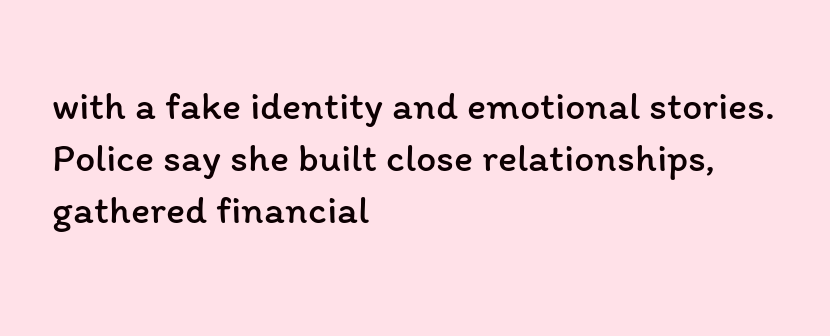with a fake identity and emotional stories. Police say she built close relationships, gathered financial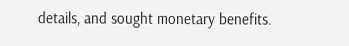details, and sought monetary benefits.